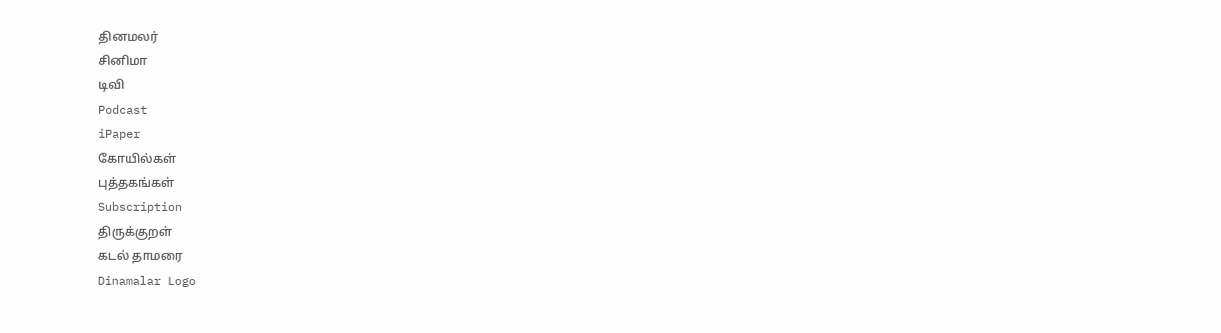தினமலர்
சினிமா
டிவி
Podcast
iPaper
கோயில்கள்
புத்தகங்கள்
Subscription
திருக்குறள்
கடல் தாமரை
Dinamalar Logo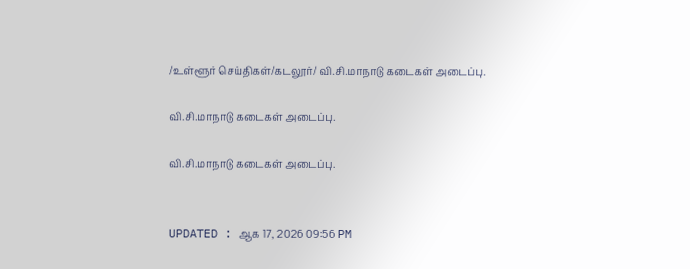/உள்ளூர் செய்திகள்/கடலூர்/ வி.சி.மாநாடு கடைகள் அடைப்பு.

வி.சி.மாநாடு கடைகள் அடைப்பு.

வி.சி.மாநாடு கடைகள் அடைப்பு.


UPDATED : ஆக 17, 2026 09:56 PM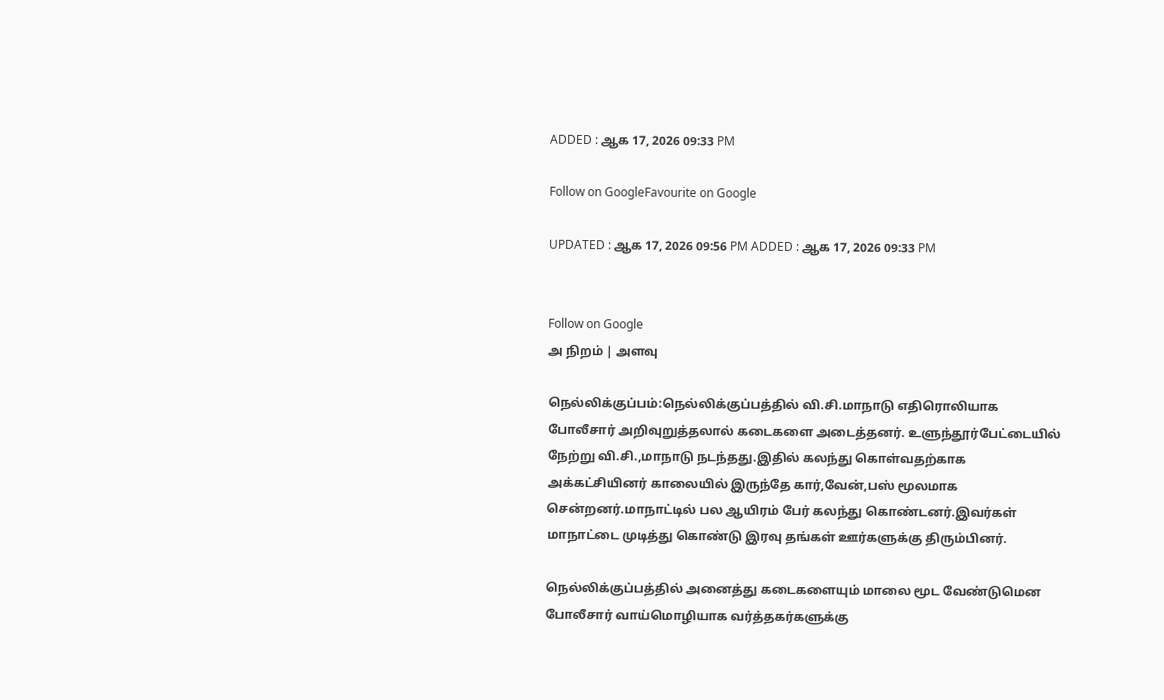ADDED : ஆக 17, 2026 09:33 PM

Follow on GoogleFavourite on Google

UPDATED : ஆக 17, 2026 09:56 PM ADDED : ஆக 17, 2026 09:33 PM


Follow on Google
அ நிறம் | அளவு

நெல்லிக்குப்பம்:நெல்லிக்குப்பத்தில் வி.சி.மாநாடு எதிரொலியாக போலீசார் அறிவுறுத்தலால் கடைகளை அடைத்தனர். உளுந்தூர்பேட்டையில் நேற்று வி.சி.,மாநாடு நடந்தது.இதில் கலந்து கொள்வதற்காக அக்கட்சியினர் காலையில் இருந்தே கார்,வேன்,பஸ் மூலமாக சென்றனர்.மாநாட்டில் பல ஆயிரம் பேர் கலந்து கொண்டனர்.இவர்கள் மாநாட்டை முடித்து கொண்டு இரவு தங்கள் ஊர்களுக்கு திரும்பினர்.

நெல்லிக்குப்பத்தில் அனைத்து கடைகளையும் மாலை மூட வேண்டுமென போலீசார் வாய்மொழியாக வர்த்தகர்களுக்கு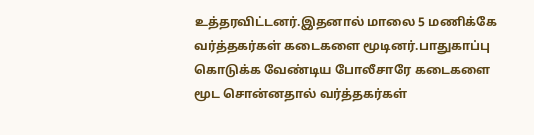உத்தரவிட்டனர்.இதனால் மாலை 5 மணிக்கே வர்த்தகர்கள் கடைகளை மூடினர்.பாதுகாப்பு கொடுக்க வேண்டிய போலீசாரே கடைகளை மூட சொன்னதால் வர்த்தகர்கள்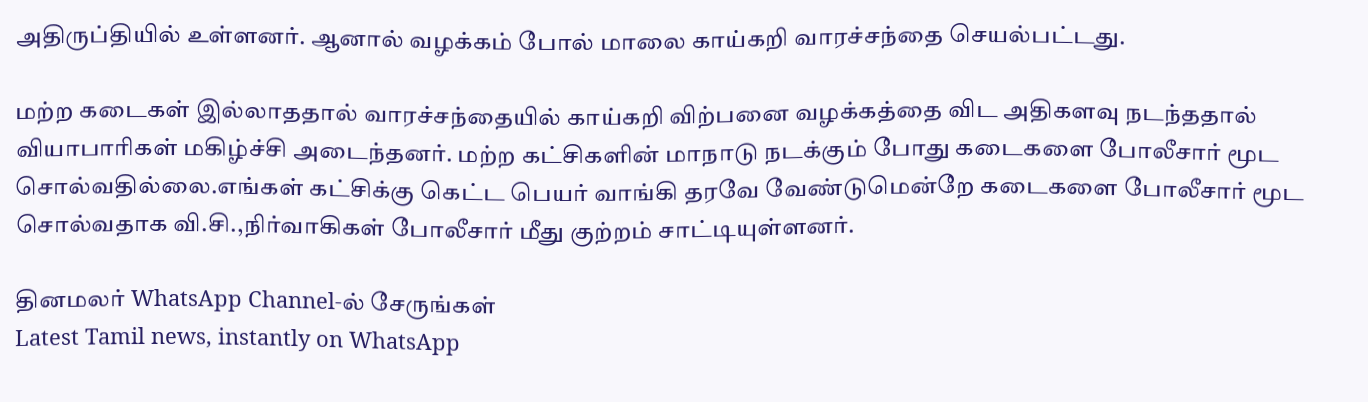அதிருப்தியில் உள்ளனர். ஆனால் வழக்கம் போல் மாலை காய்கறி வாரச்சந்தை செயல்பட்டது.

மற்ற கடைகள் இல்லாததால் வாரச்சந்தையில் காய்கறி விற்பனை வழக்கத்தை விட அதிகளவு நடந்ததால் வியாபாரிகள் மகிழ்ச்சி அடைந்தனர். மற்ற கட்சிகளின் மாநாடு நடக்கும் போது கடைகளை போலீசார் மூட சொல்வதில்லை.எங்கள் கட்சிக்கு கெட்ட பெயர் வாங்கி தரவே வேண்டுமென்றே கடைகளை போலீசார் மூட சொல்வதாக வி.சி.,நிர்வாகிகள் போலீசார் மீது குற்றம் சாட்டியுள்ளனர்.

தினமலர் WhatsApp Channel-ல் சேருங்கள்
Latest Tamil news, instantly on WhatsApp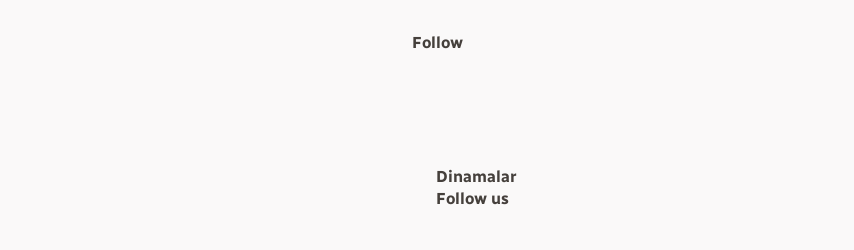Follow





      Dinamalar
      Follow us